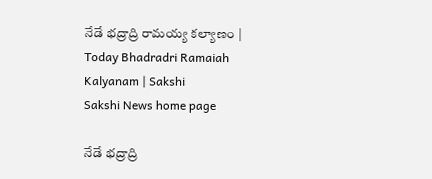నేడే భద్రాద్రి రామయ్య కల్యాణం | Today Bhadradri Ramaiah Kalyanam | Sakshi
Sakshi News home page

నేడే భద్రాద్రి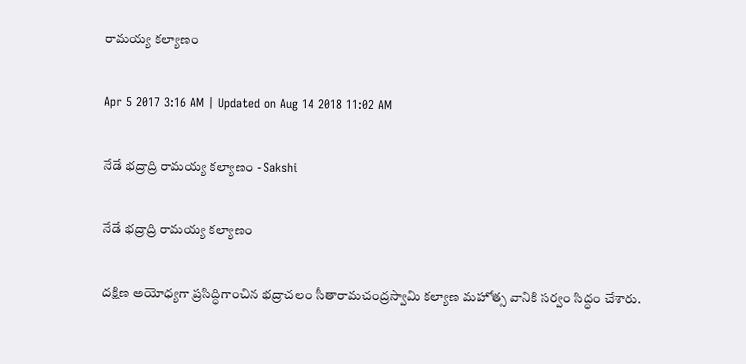రామయ్య కల్యాణం

Apr 5 2017 3:16 AM | Updated on Aug 14 2018 11:02 AM

నేడే భద్రాద్రి రామయ్య కల్యాణం - Sakshi

నేడే భద్రాద్రి రామయ్య కల్యాణం

దక్షిణ అయోధ్యగా ప్రసిద్ధిగాంచిన భద్రాచలం సీతారామచంద్రస్వామి కల్యాణ మహోత్స వానికి సర్వం సిద్ధం చేశారు.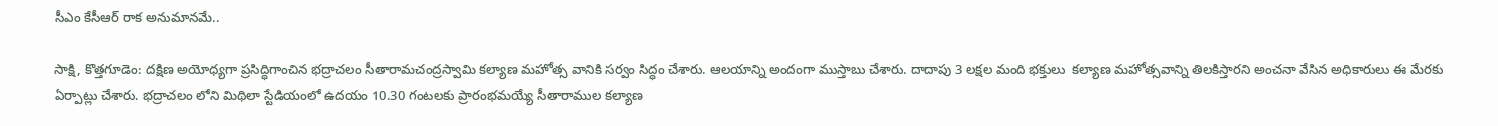సీఎం కేసీఆర్‌ రాక అనుమానమే..

సాక్షి, కొత్తగూడెం: దక్షిణ అయోధ్యగా ప్రసిద్ధిగాంచిన భద్రాచలం సీతారామచంద్రస్వామి కల్యాణ మహోత్స వానికి సర్వం సిద్ధం చేశారు. ఆలయాన్ని అందంగా ముస్తాబు చేశారు. దాదాపు 3 లక్షల మంది భక్తులు  కల్యాణ మహోత్సవాన్ని తిలకిస్తారని అంచనా వేసిన అధికారులు ఈ మేరకు ఏర్పాట్లు చేశారు. భద్రాచలం లోని మిథిలా స్టేడియంలో ఉదయం 10.30 గంటలకు ప్రారంభమయ్యే సీతారాముల కల్యాణ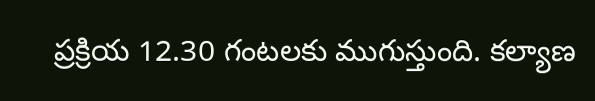ప్రక్రియ 12.30 గంటలకు ముగుస్తుంది. కల్యాణ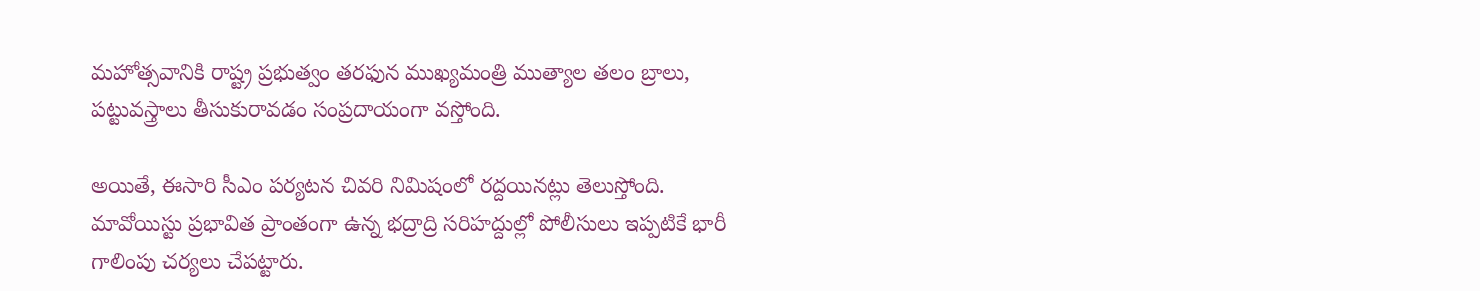మహోత్సవానికి రాష్ట్ర ప్రభుత్వం తరఫున ముఖ్యమంత్రి ముత్యాల తలం బ్రాలు, పట్టువస్త్రాలు తీసుకురావడం సంప్రదాయంగా వస్తోంది.

అయితే, ఈసారి సీఎం పర్యటన చివరి నిమిషంలో రద్దయినట్లు తెలుస్తోంది. మావోయిస్టు ప్రభావిత ప్రాంతంగా ఉన్న భద్రాద్రి సరిహద్దుల్లో పోలీసులు ఇప్పటికే భారీ గాలింపు చర్యలు చేపట్టారు.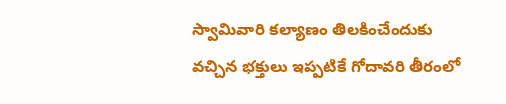స్వామివారి కల్యాణం తిలకించేందుకు వచ్చిన భక్తులు ఇప్పటికే గోదావరి తీరంలో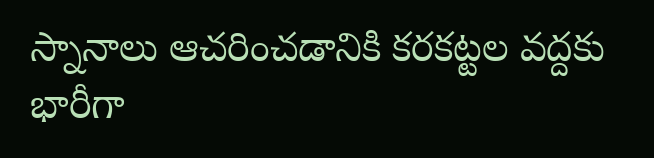స్నానాలు ఆచరించడానికి కరకట్టల వద్దకు భారీగా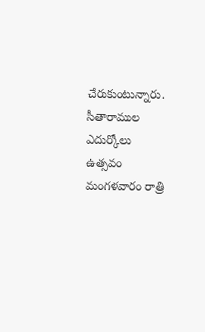చేరుకుంటున్నారు. సీతారాముల ఎదుర్కోలు ఉత్సవం మంగళవారం రాత్రి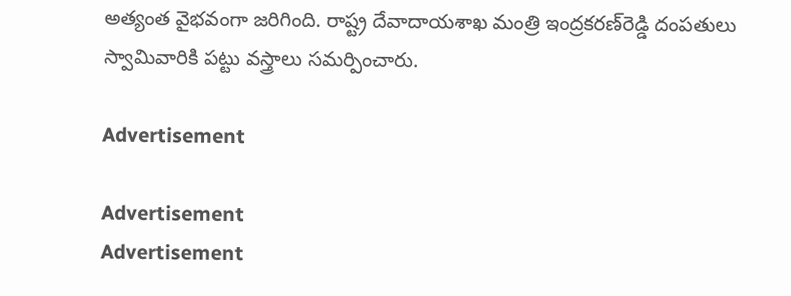అత్యంత వైభవంగా జరిగింది. రాష్ట్ర దేవాదాయశాఖ మంత్రి ఇంద్రకరణ్‌రెడ్డి దంపతులు  స్వామివారికి పట్టు వస్త్రాలు సమర్పించారు.

Advertisement

Advertisement
Advertisement